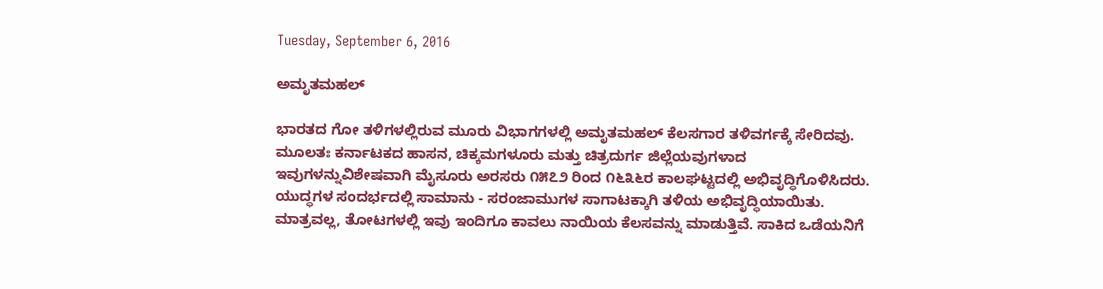Tuesday, September 6, 2016

ಅಮೃತಮಹಲ್

ಭಾರತದ ಗೋ ತಳಿಗಳಲ್ಲಿರುವ ಮೂರು ವಿಭಾಗಗಳಲ್ಲಿ ಅಮೃತಮಹಲ್ ಕೆಲಸಗಾರ ತಳಿವರ್ಗಕ್ಕೆ ಸೇರಿದವು.
ಮೂಲತಃ ಕರ್ನಾಟಕದ ಹಾಸನ, ಚಿಕ್ಕಮಗಳೂರು ಮತ್ತು ಚಿತ್ರದುರ್ಗ ಜಿಲ್ಲೆಯವುಗಳಾದ ಇವುಗಳನ್ನುವಿಶೇಷವಾಗಿ ಮೈಸೂರು ಅರಸರು ೧೫೭೨ ರಿಂದ ೧೬೩೬ರ ಕಾಲಘಟ್ಟದಲ್ಲಿ ಅಭಿವೃದ್ಧಿಗೊಳಿಸಿದರು. ಯುದ್ಧಗಳ ಸಂದರ್ಭದಲ್ಲಿ ಸಾಮಾನು - ಸರಂಜಾಮುಗಳ ಸಾಗಾಟಕ್ಕಾಗಿ ತಳಿಯ ಅಭಿವೃದ್ಧಿಯಾಯಿತು. ಮಾತ್ರವಲ್ಲ, ತೋಟಗಳಲ್ಲಿ ಇವು ಇಂದಿಗೂ ಕಾವಲು ನಾಯಿಯ ಕೆಲಸವನ್ನು ಮಾಡುತ್ತಿವೆ. ಸಾಕಿದ ಒಡೆಯನಿಗೆ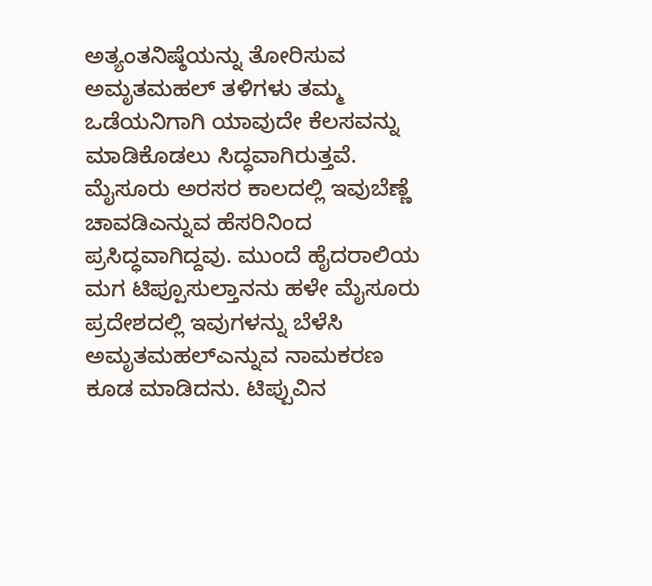ಅತ್ಯಂತನಿಷ್ಠೆಯನ್ನು ತೋರಿಸುವ ಅಮೃತಮಹಲ್ ತಳಿಗಳು ತಮ್ಮ ಒಡೆಯನಿಗಾಗಿ ಯಾವುದೇ ಕೆಲಸವನ್ನು ಮಾಡಿಕೊಡಲು ಸಿದ್ಧವಾಗಿರುತ್ತವೆ. ಮೈಸೂರು ಅರಸರ ಕಾಲದಲ್ಲಿ ಇವುಬೆಣ್ಣೆ ಚಾವಡಿಎನ್ನುವ ಹೆಸರಿನಿಂದ ಪ್ರಸಿದ್ಧವಾಗಿದ್ದವು. ಮುಂದೆ ಹೈದರಾಲಿಯ ಮಗ ಟಿಪ್ಪೂಸುಲ್ತಾನನು ಹಳೇ ಮೈಸೂರು ಪ್ರದೇಶದಲ್ಲಿ ಇವುಗಳನ್ನು ಬೆಳೆಸಿ ಅಮೃತಮಹಲ್ಎನ್ನುವ ನಾಮಕರಣ ಕೂಡ ಮಾಡಿದನು. ಟಿಪ್ಪುವಿನ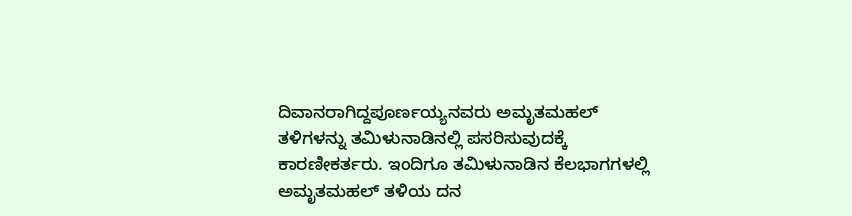ದಿವಾನರಾಗಿದ್ದಪೂರ್ಣಯ್ಯನವರು ಅಮೃತಮಹಲ್ ತಳಿಗಳನ್ನು ತಮಿಳುನಾಡಿನಲ್ಲಿ ಪಸರಿಸುವುದಕ್ಕೆ ಕಾರಣೀಕರ್ತರು. ಇಂದಿಗೂ ತಮಿಳುನಾಡಿನ ಕೆಲಭಾಗಗಳಲ್ಲಿ ಅಮೃತಮಹಲ್ ತಳಿಯ ದನ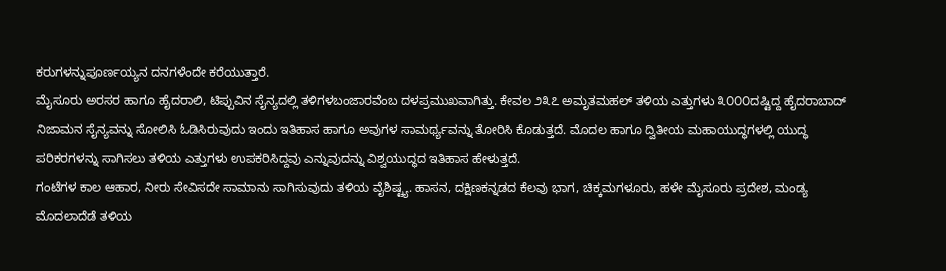ಕರುಗಳನ್ನುಪೂರ್ಣಯ್ಯನ ದನಗಳೆಂದೇ ಕರೆಯುತ್ತಾರೆ.
ಮೈಸೂರು ಅರಸರ ಹಾಗೂ ಹೈದರಾಲಿ, ಟಿಪ್ಪುವಿನ ಸೈನ್ಯದಲ್ಲಿ ತಳಿಗಳಬಂಜಾರವೆಂಬ ದಳಪ್ರಮುಖವಾಗಿತ್ತು. ಕೇವಲ ೨೩೭ ಅಮೃತಮಹಲ್ ತಳಿಯ ಎತ್ತುಗಳು ೩೦೦೦ದಷ್ಟಿದ್ದ ಹೈದರಾಬಾದ್ ನಿಜಾಮನ ಸೈನ್ಯವನ್ನು ಸೋಲಿಸಿ ಓಡಿಸಿರುವುದು ಇಂದು ಇತಿಹಾಸ ಹಾಗೂ ಅವುಗಳ ಸಾಮರ್ಥ್ಯವನ್ನು ತೋರಿಸಿ ಕೊಡುತ್ತದೆ. ಮೊದಲ ಹಾಗೂ ದ್ವಿತೀಯ ಮಹಾಯುದ್ಧಗಳಲ್ಲಿ ಯುದ್ಧ ಪರಿಕರಗಳನ್ನು ಸಾಗಿಸಲು ತಳಿಯ ಎತ್ತುಗಳು ಉಪಕರಿಸಿದ್ದವು ಎನ್ನುವುದನ್ನು ವಿಶ್ವಯುದ್ಧದ ಇತಿಹಾಸ ಹೇಳುತ್ತದೆ.
ಗಂಟೆಗಳ ಕಾಲ ಆಹಾರ, ನೀರು ಸೇವಿಸದೇ ಸಾಮಾನು ಸಾಗಿಸುವುದು ತಳಿಯ ವೈಶಿಷ್ಟ್ಯ. ಹಾಸನ, ದಕ್ಷಿಣಕನ್ನಡದ ಕೆಲವು ಭಾಗ, ಚಿಕ್ಕಮಗಳೂರು, ಹಳೇ ಮೈಸೂರು ಪ್ರದೇಶ, ಮಂಡ್ಯ ಮೊದಲಾದೆಡೆ ತಳಿಯ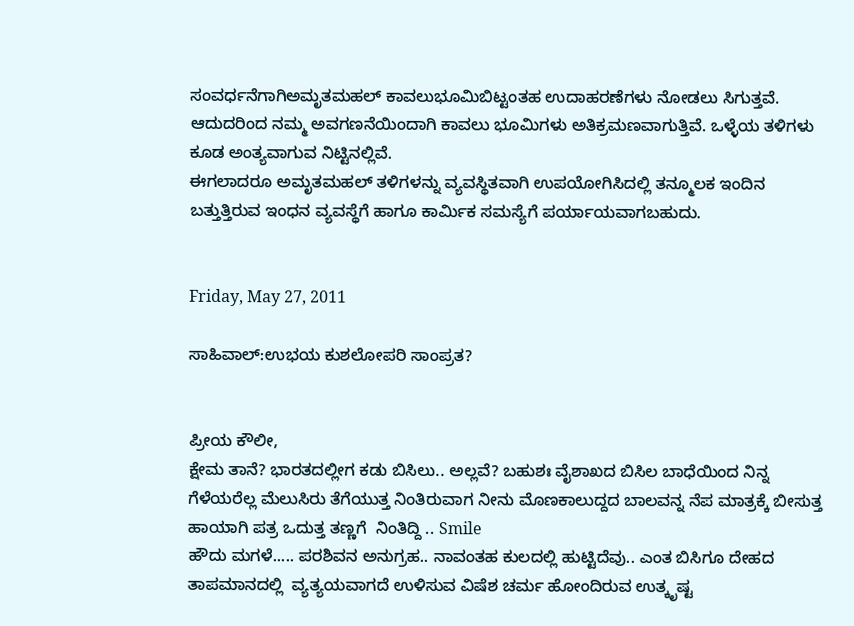ಸಂವರ್ಧನೆಗಾಗಿಅಮೃತಮಹಲ್ ಕಾವಲುಭೂಮಿಬಿಟ್ಟಂತಹ ಉದಾಹರಣೆಗಳು ನೋಡಲು ಸಿಗುತ್ತವೆ. ಆದುದರಿಂದ ನಮ್ಮ ಅವಗಣನೆಯಿಂದಾಗಿ ಕಾವಲು ಭೂಮಿಗಳು ಅತಿಕ್ರಮಣವಾಗುತ್ತಿವೆ. ಒಳ್ಳೆಯ ತಳಿಗಳು ಕೂಡ ಅಂತ್ಯವಾಗುವ ನಿಟ್ಟಿನಲ್ಲಿವೆ.
ಈಗಲಾದರೂ ಅಮೃತಮಹಲ್ ತಳಿಗಳನ್ನು ವ್ಯವಸ್ಥಿತವಾಗಿ ಉಪಯೋಗಿಸಿದಲ್ಲಿ ತನ್ಮೂಲಕ ಇಂದಿನ ಬತ್ತುತ್ತಿರುವ ಇಂಧನ ವ್ಯವಸ್ಥೆಗೆ ಹಾಗೂ ಕಾರ್ಮಿಕ ಸಮಸ್ಯೆಗೆ ಪರ್ಯಾಯವಾಗಬಹುದು.


Friday, May 27, 2011

ಸಾಹಿವಾಲ್:ಉಭಯ ಕುಶಲೋಪರಿ ಸಾಂಪ್ರತ?


ಪ್ರೀಯ ಕೌಲೀ,
ಕ್ಷೇಮ ತಾನೆ? ಭಾರತದಲ್ಲೀಗ ಕಡು ಬಿಸಿಲು.. ಅಲ್ಲವೆ? ಬಹುಶಃ ವೈಶಾಖದ ಬಿಸಿಲ ಬಾಧೆಯಿಂದ ನಿನ್ನ ಗೆಳೆಯರೆಲ್ಲ ಮೆಲುಸಿರು ತೆಗೆಯುತ್ತ ನಿಂತಿರುವಾಗ ನೀನು ಮೊಣಕಾಲುದ್ದದ ಬಾಲವನ್ನ ನೆಪ ಮಾತ್ರಕ್ಕೆ ಬೀಸುತ್ತ ಹಾಯಾಗಿ ಪತ್ರ ಒದುತ್ತ ತಣ್ಣಗೆ  ನಿಂತಿದ್ದಿ .. Smile
ಹೌದು ಮಗಳೆ..... ಪರಶಿವನ ಅನುಗ್ರಹ.. ನಾವಂತಹ ಕುಲದಲ್ಲಿ ಹುಟ್ಟಿದೆವು.. ಎಂತ ಬಿಸಿಗೂ ದೇಹದ ತಾಪಮಾನದಲ್ಲಿ  ವ್ಯತ್ಯಯವಾಗದೆ ಉಳಿಸುವ ವಿಷೆಶ ಚರ್ಮ ಹೋಂದಿರುವ ಉತ್ಕೃಷ್ಟ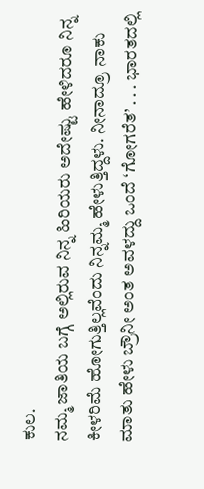ಕುಲ.
ನಮ್ಮ ಜಾತಿಯ ಬಗ್ಗೆ ಅಲ್ಲಿರುವ ನಿನ್ನ ಹಿರಿಯರು ಅದೇಷ್ಟು ಹೇಳಿದರೂ ನಿನ್ನ ಕೀಳರಿಮೆ ಹೋಗುತ್ತಿಲ್ಲವೆಂದು ನಿನ್ನಮ್ಮ ಹೇಳುತ್ತಿದ್ದಳು. ನೀನಾದ್ರೂ ನಾಕು ಮಾತು ಹೇಳು ಬ್ರೌನೀ ಅಂತ ಅವಳದ್ದು ಒಂದೆ ‘ಗೋಗರೆತ’ . . . ಭಾರತದಲ್ಲಿ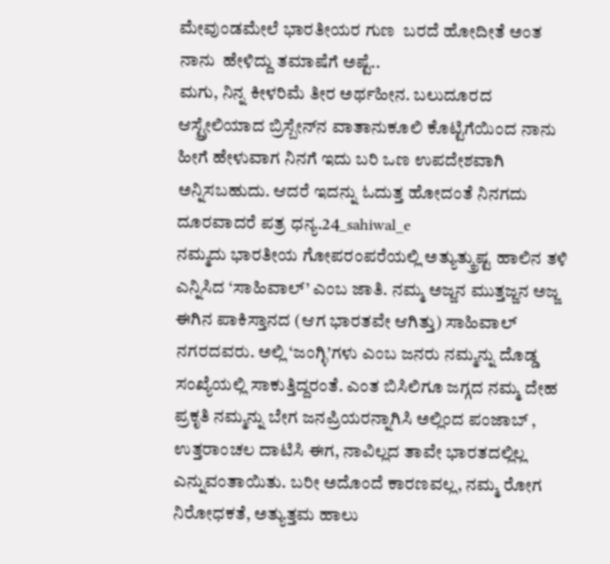ಮೇವುಂಡಮೇಲೆ ಭಾರತೀಯರ ಗುಣ  ಬರದೆ ಹೋದೀತೆ ಅಂತ ನಾನು  ಹೇಳಿದ್ದು ತಮಾಷೆಗೆ ಅಷ್ಟೆ..
ಮಗು, ನಿನ್ನ ಕೀಳರಿಮೆ ತೀರ ಅರ್ಥಹೀನ. ಬಲುದೂರದ ಆಸ್ಟ್ರೇಲಿಯಾದ ಬ್ರಿಸ್ಬೇನ್‌ನ ವಾತಾನುಕೂಲಿ ಕೊಟ್ಟಿಗೆಯಿಂದ ನಾನು ಹೀಗೆ ಹೇಳುವಾಗ ನಿನಗೆ ಇದು ಬರಿ ಒಣ ಉಪದೇಶವಾಗಿ ಅನ್ನಿಸಬಹುದು. ಆದರೆ ಇದನ್ನು ಓದುತ್ತ ಹೋದಂತೆ ನಿನಗದು ದೂರವಾದರೆ ಪತ್ರ ಧನ್ಯ.24_sahiwal_e
ನಮ್ಮದು ಭಾರತೀಯ ಗೋಪರಂಪರೆಯಲ್ಲಿ ಅತ್ಯುತ್ಕ್ರುಷ್ಟ ಹಾಲಿನ ತಳಿ ಎನ್ನಿಸಿದ ‘ಸಾಹಿವಾಲ್’ ಎಂಬ ಜಾತಿ. ನಮ್ಮ ಅಜ್ಜನ ಮುತ್ತಜ್ಜನ ಅಜ್ಜ ಈಗಿನ ಪಾಕಿಸ್ತಾನದ (ಆಗ ಭಾರತವೇ ಆಗಿತ್ತು) ಸಾಹಿವಾಲ್ ನಗರದವರು. ಅಲ್ಲಿ ‘ಜಂಗ್ಳಿ’ಗಳು ಎಂಬ ಜನರು ನಮ್ಮನ್ನು ದೊಡ್ಡ ಸಂಖ್ಯೆಯಲ್ಲಿ ಸಾಕುತ್ತಿದ್ದರಂತೆ. ಎಂತ ಬಿಸಿಲಿಗೂ ಜಗ್ಗದ ನಮ್ಮ ದೇಹ ಪ್ರಕೃತಿ ನಮ್ಮನ್ನು ಬೇಗ ಜನಪ್ರಿಯರನ್ನಾಗಿಸಿ ಅಲ್ಲಿಂದ ಪಂಜಾಬ್ , ಉತ್ತರಾಂಚಲ ದಾಟಿಸಿ ಈಗ, ನಾವಿಲ್ಲದ ತಾವೇ ಭಾರತದಲ್ಲಿಲ್ಲ ಎನ್ನುವಂತಾಯಿತು. ಬರೀ ಅದೊಂದೆ ಕಾರಣವಲ್ಲ, ನಮ್ಮ ರೋಗ ನಿರೋಧಕತೆ, ಅತ್ಯುತ್ತಮ ಹಾಲು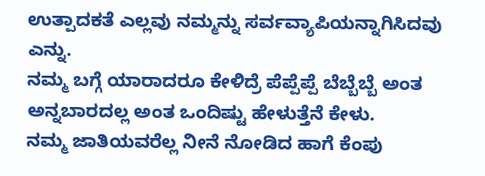ಉತ್ಪಾದಕತೆ ಎಲ್ಲವು ನಮ್ಮನ್ನು ಸರ್ವವ್ಯಾಪಿಯನ್ನಾಗಿಸಿದವು ಎನ್ನು.
ನಮ್ಮ ಬಗ್ಗೆ ಯಾರಾದರೂ ಕೇಳಿದ್ರೆ ಪೆಪ್ಪೆಪ್ಪೆ ಬೆಬ್ಬೆಬ್ಬೆ ಅಂತ ಅನ್ನಬಾರದಲ್ಲ ಅಂತ ಒಂದಿಷ್ಟು ಹೇಳುತ್ತೆನೆ ಕೇಳು.
ನಮ್ಮ ಜಾತಿಯವರೆಲ್ಲ ನೀನೆ ನೋಡಿದ ಹಾಗೆ ಕೆಂಪು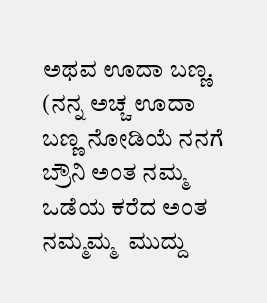ಅಥವ ಊದಾ ಬಣ್ಣ. (ನನ್ನ ಅಚ್ಚ ಊದಾ ಬಣ್ಣ ನೋಡಿಯೆ ನನಗೆ ಬ್ರೌನಿ ಅಂತ ನಮ್ಮ ಒಡೆಯ ಕರೆದ ಅಂತ ನಮ್ಮಮ್ಮ  ಮುದ್ದು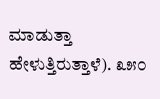ಮಾಡುತ್ತಾ ಹೇಳುತ್ತಿರುತ್ತಾಳೆ). ೩೫೦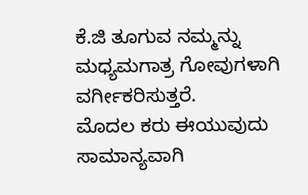ಕೆ.ಜಿ ತೂಗುವ ನಮ್ಮನ್ನು ಮಧ್ಯಮಗಾತ್ರ ಗೋವುಗಳಾಗಿ ವರ್ಗೀಕರಿಸುತ್ತರೆ.
ಮೊದಲ ಕರು ಈಯುವುದು ಸಾಮಾನ್ಯವಾಗಿ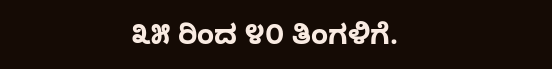೩೫ ರಿಂದ ೪೦ ತಿಂಗಳಿಗೆ.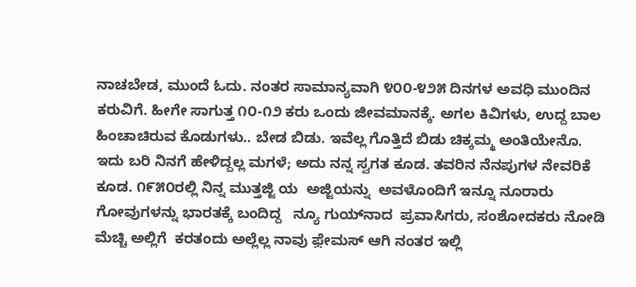ನಾಚಬೇಡ, ಮುಂದೆ ಓದು. ನಂತರ ಸಾಮಾನ್ಯವಾಗಿ ೪೦೦-೪೨೫ ದಿನಗಳ ಅವಧಿ ಮುಂದಿನ ಕರುವಿಗೆ. ಹೀಗೇ ಸಾಗುತ್ತ ೧೦-೧೨ ಕರು ಒಂದು ಜೀವಮಾನಕ್ಕೆ. ಅಗಲ ಕಿವಿಗಳು, ಉದ್ದ ಬಾಲ ಹಿಂಚಾಚಿರುವ ಕೊಡುಗಳು.. ಬೇಡ ಬಿಡು. ಇವೆಲ್ಲ ಗೊತ್ತಿದೆ ಬಿಡು ಚಿಕ್ಕಮ್ಮ ಅಂತಿಯೇನೊ.
ಇದು ಬರಿ ನಿನಗೆ ಹೇಳಿದ್ದಲ್ಲ ಮಗಳೆ; ಅದು ನನ್ನ ಸ್ವಗತ ಕೂಡ. ತವರಿನ ನೆನಪುಗಳ ನೇವರಿಕೆ ಕೂಡ. ೧೯೫೦ರಲ್ಲಿ ನಿನ್ನ ಮುತ್ತಜ್ಜಿ ಯ  ಅಜ್ಜಿಯನ್ನು  ಅವಳೊಂದಿಗೆ ಇನ್ನೂ ನೂರಾರು ಗೋವುಗಳನ್ನು ಭಾರತಕ್ಕೆ ಬಂದಿದ್ದ   ನ್ಯೂ ಗುಯ್‌ನಾದ  ಪ್ರವಾಸಿಗರು, ಸಂಶೋದಕರು ನೋಡಿ ಮೆಚ್ಚಿ ಅಲ್ಲಿಗೆ  ಕರತಂದು ಅಲ್ಲೆಲ್ಲ ನಾವು ಫ಼ೇಮಸ್ ಆಗಿ ನಂತರ ಇಲ್ಲಿ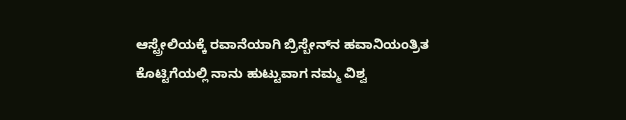ಆಸ್ಟ್ರೇಲಿಯಕ್ಕೆ ರವಾನೆಯಾಗಿ ಬ್ರಿಸ್ಬೇನ್‌ನ ಹವಾನಿಯಂತ್ರಿತ ಕೊಟ್ಟಿಗೆಯಲ್ಲಿ ನಾನು ಹುಟ್ಟುವಾಗ ನಮ್ಮ ವಿಶ್ವ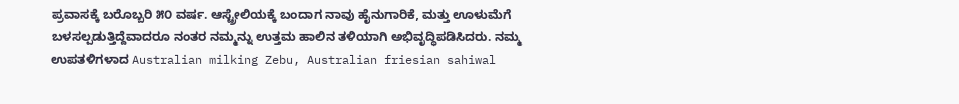ಪ್ರವಾಸಕ್ಕೆ ಬರೊಬ್ಬರಿ ೫೦ ವರ್ಷ. ಆಸ್ಟ್ರೇಲಿಯಕ್ಕೆ ಬಂದಾಗ ನಾವು ಹೈನುಗಾರಿಕೆ, ಮತ್ತು ಊಳುಮೆಗೆ ಬಳಸಲ್ಪಡುತ್ತಿದ್ದೆವಾದರೂ ನಂತರ ನಮ್ಮನ್ನು ಉತ್ತಮ ಹಾಲಿನ ತಳಿಯಾಗಿ ಅಭಿವೃದ್ಧಿಪಡಿಸಿದರು. ನಮ್ಮ ಉಪತಳಿಗಳಾದ Australian milking Zebu, Australian friesian sahiwal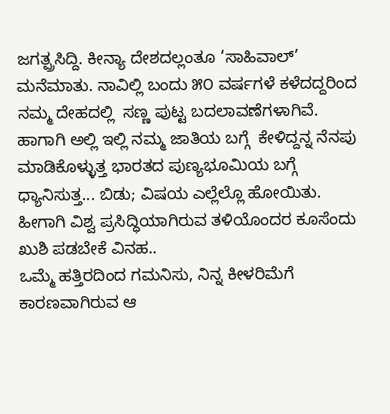ಜಗತ್ಪ್ರಸಿದ್ದಿ. ಕೀನ್ಯಾ ದೇಶದಲ್ಲಂತೂ ‘ಸಾಹಿವಾಲ್’ ಮನೆಮಾತು. ನಾವಿಲ್ಲಿ ಬಂದು ೫೦ ವರ್ಷಗಳೆ ಕಳೆದದ್ದರಿಂದ ನಮ್ಮ ದೇಹದಲ್ಲಿ  ಸಣ್ಣ ಪುಟ್ಟ ಬದಲಾವಣೆಗಳಾಗಿವೆ. ಹಾಗಾಗಿ ಅಲ್ಲಿ ಇಲ್ಲಿ ನಮ್ಮ ಜಾತಿಯ ಬಗ್ಗೆ  ಕೇಳಿದ್ದನ್ನ ನೆನಪು ಮಾಡಿಕೊಳ್ಳುತ್ತ ಭಾರತದ ಪುಣ್ಯಭೂಮಿಯ ಬಗ್ಗೆ ಧ್ಯಾನಿಸುತ್ತ... ಬಿಡು; ವಿಷಯ ಎಲ್ಲೆಲ್ಲೊ ಹೋಯಿತು.
ಹೀಗಾಗಿ ವಿಶ್ವ ಪ್ರಸಿದ್ಧಿಯಾಗಿರುವ ತಳಿಯೊಂದರ ಕೂಸೆಂದು ಖುಶಿ ಪಡಬೇಕೆ ವಿನಹ..
ಒಮ್ಮೆ ಹತ್ತಿರದಿಂದ ಗಮನಿಸು, ನಿನ್ನ ಕೀಳರಿಮೆಗೆ  ಕಾರಣವಾಗಿರುವ ಆ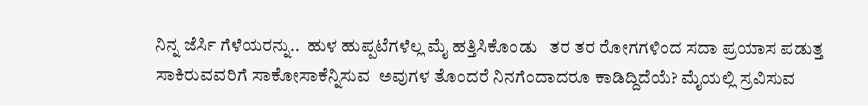ನಿನ್ನ ಜೆರ್ಸಿ ಗೆಳೆಯರನ್ನು..  ಹುಳ ಹುಪ್ಪಟೆಗಳೆಲ್ಲ ಮೈ ಹತ್ತಿಸಿಕೊಂಡು   ತರ ತರ ರೋಗಗಳಿಂದ ಸದಾ ಪ್ರಯಾಸ ಪಡುತ್ತ ಸಾಕಿರುವವರಿಗೆ ಸಾಕೋಸಾಕೆನ್ನಿಸುವ  ಅವುಗಳ ತೊಂದರೆ ನಿನಗೆಂದಾದರೂ ಕಾಡಿದ್ದಿದೆಯೆ? ಮೈಯಲ್ಲಿ ಸ್ರವಿಸುವ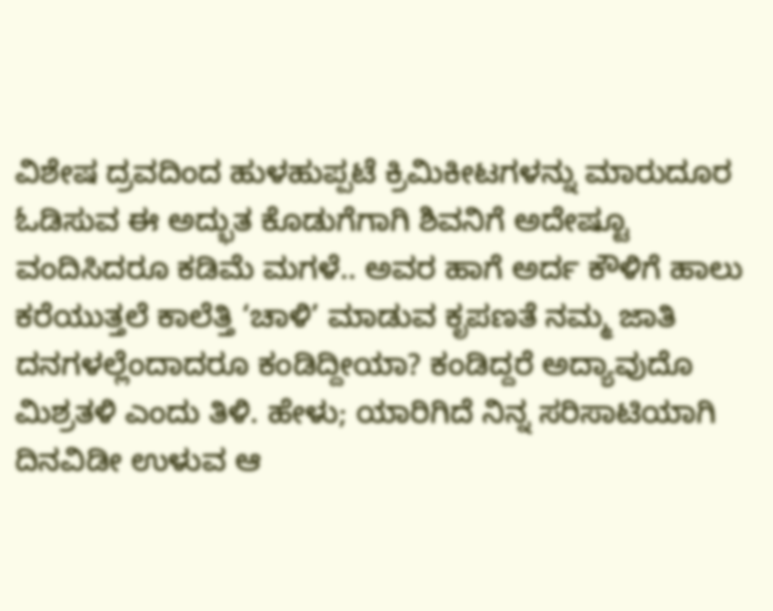ವಿಶೇಷ ದ್ರವದಿಂದ ಹುಳಹುಪ್ಪಟೆ ಕ್ರಿಮಿಕೀಟಗಳನ್ನು ಮಾರುದೂರ ಓಡಿಸುವ ಈ ಅದ್ಭುತ ಕೊಡುಗೆಗಾಗಿ ಶಿವನಿಗೆ ಅದೇಷ್ಟೂ ವಂದಿಸಿದರೂ ಕಡಿಮೆ ಮಗಳೆ.. ಅವರ ಹಾಗೆ ಅರ್ದ ಕೌಳಿಗೆ ಹಾಲು ಕರೆಯುತ್ತಲೆ ಕಾಲೆತ್ತಿ ‘ಚಾಳಿ’ ಮಾಡುವ ಕೃಪಣತೆ ನಮ್ಮ ಜಾತಿ ದನಗಳಲ್ಲೆಂದಾದರೂ ಕಂಡಿದ್ದೀಯಾ? ಕಂಡಿದ್ದರೆ ಅದ್ಯಾವುದೊ ಮಿಶ್ರತಳಿ ಎಂದು ತಿಳಿ. ಹೇಳು; ಯಾರಿಗಿದೆ ನಿನ್ನ ಸರಿಸಾಟಿಯಾಗಿ ದಿನವಿಡೀ ಉಳುವ ಆ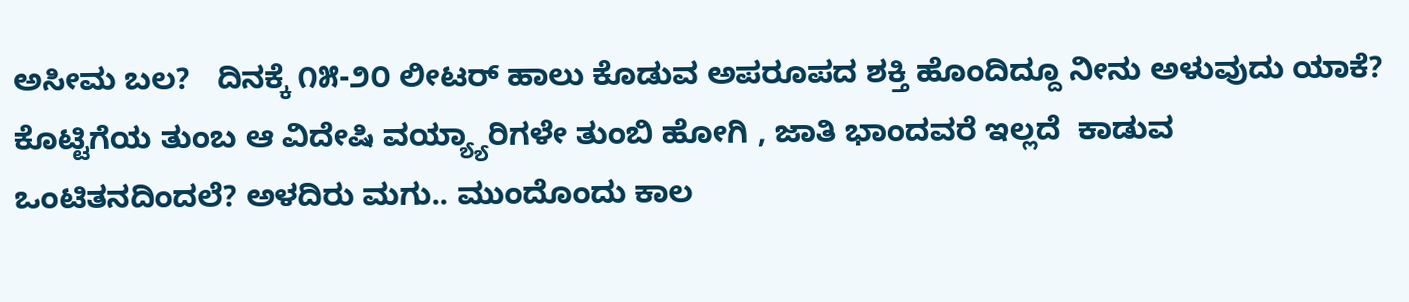ಅಸೀಮ ಬಲ?   ದಿನಕ್ಕೆ ೧೫-೨೦ ಲೀಟರ್ ಹಾಲು ಕೊಡುವ ಅಪರೂಪದ ಶಕ್ತಿ ಹೊಂದಿದ್ದೂ ನೀನು ಅಳುವುದು ಯಾಕೆ? ಕೊಟ್ಟಿಗೆಯ ತುಂಬ ಆ ವಿದೇಷಿ ವಯ್ಯ್ಯಾರಿಗಳೇ ತುಂಬಿ ಹೋಗಿ , ಜಾತಿ ಭಾಂದವರೆ ಇಲ್ಲದೆ  ಕಾಡುವ ಒಂಟಿತನದಿಂದಲೆ? ಅಳದಿರು ಮಗು.. ಮುಂದೊಂದು ಕಾಲ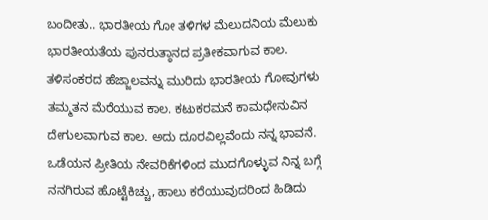ಬಂದೀತು.. ಭಾರತೀಯ ಗೋ ತಳಿಗಳ ಮೆಲುದನಿಯ ಮೆಲುಕು ಭಾರತೀಯತೆಯ ಪುನರುತ್ಠಾನದ ಪ್ರತೀಕವಾಗುವ ಕಾಲ. ತಳಿಸಂಕರದ ಹೆಜ್ಜಾಲವನ್ನು ಮುರಿದು ಭಾರತೀಯ ಗೋವುಗಳು ತಮ್ಮತನ ಮೆರೆಯುವ ಕಾಲ. ಕಟುಕರಮನೆ ಕಾಮಧೇನುವಿನ ದೇಗುಲವಾಗುವ ಕಾಲ. ಅದು ದೂರವಿಲ್ಲವೆಂದು ನನ್ನ ಭಾವನೆ.
ಒಡೆಯನ ಪ್ರೀತಿಯ ನೇವರಿಕೆಗಳಿಂದ ಮುದಗೊಳ್ಳುವ ನಿನ್ನ ಬಗ್ಗೆ ನನಗಿರುವ ಹೊಟ್ಟೆಕಿಚ್ಚು, ಹಾಲು ಕರೆಯುವುದರಿಂದ ಹಿಡಿದು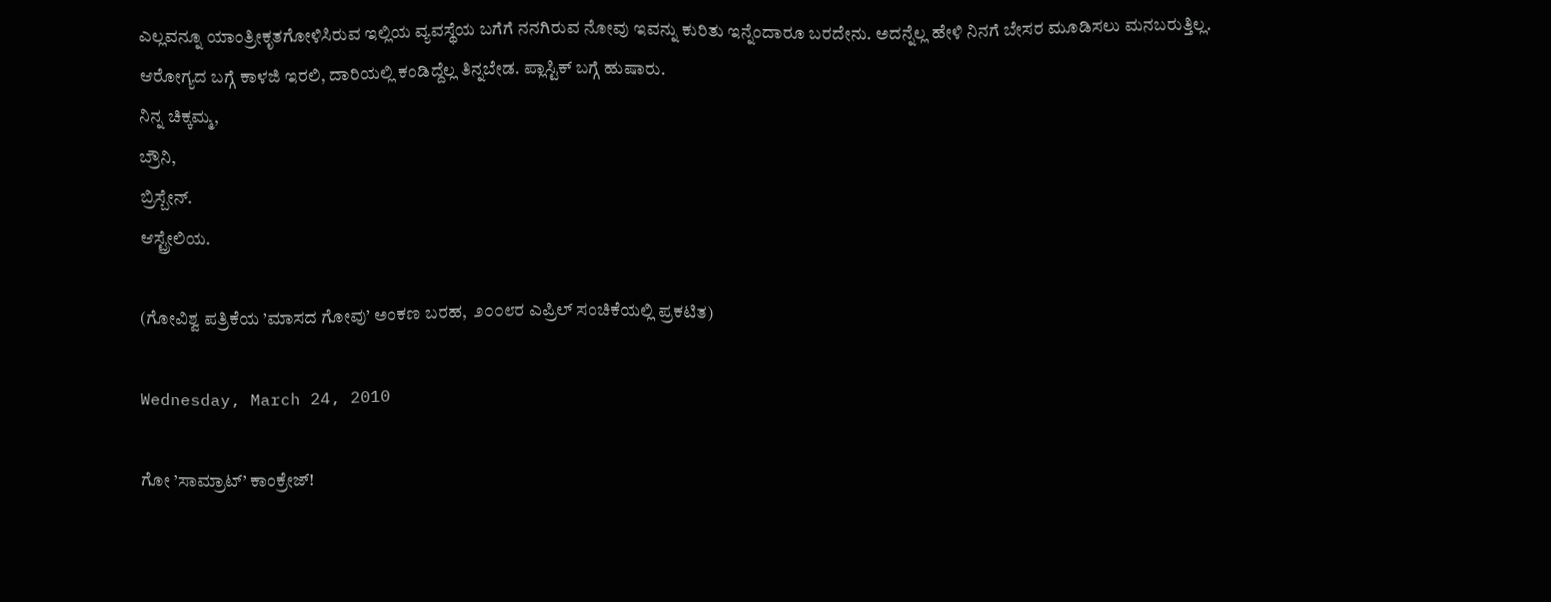ಎಲ್ಲವನ್ನೂ ಯಾಂತ್ರೀಕೃತಗೋಳಿಸಿರುವ ಇಲ್ಲಿಯ ವ್ಯವಸ್ಥೆಯ ಬಗೆಗೆ ನನಗಿರುವ ನೋವು ಇವನ್ನು ಕುರಿತು ಇನ್ನೆಂದಾರೂ ಬರದೇನು. ಅದನ್ನೆಲ್ಲ ಹೇಳಿ ನಿನಗೆ ಬೇಸರ ಮೂಡಿಸಲು ಮನಬರುತ್ತಿಲ್ಲ.
ಆರೋಗ್ಯದ ಬಗ್ಗೆ ಕಾಳಜಿ ಇರಲಿ, ದಾರಿಯಲ್ಲಿ ಕಂಡಿದ್ದೆಲ್ಲ ತಿನ್ನಬೇಡ. ಪ್ಲಾಸ್ಟಿಕ್ ಬಗ್ಗೆ ಹುಷಾರು.
ನಿನ್ನ ಚಿಕ್ಕಮ್ಮ,
ಬ್ರೌನಿ,
ಬ್ರಿಸ್ಬೇನ್.
ಆಸ್ಟ್ರೇಲಿಯ.

(ಗೋವಿಶ್ವ ಪತ್ರಿಕೆಯ ’ಮಾಸದ ಗೋವು’ ಅಂಕಣ ಬರಹ,  ೨೦೦೮ರ ಎಪ್ರಿಲ್ ಸಂಚಿಕೆಯಲ್ಲಿ ಪ್ರಕಟಿತ)

Wednesday, March 24, 2010

ಗೋ ’ಸಾಮ್ರಾಟ್’ ಕಾಂಕ್ರ‍ೇಜ್!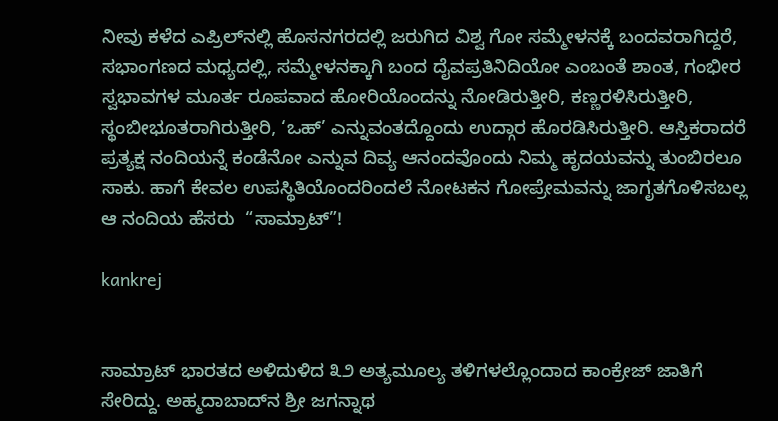ನೀವು ಕಳೆದ ಎಪ್ರಿಲ್‌ನಲ್ಲಿ ಹೊಸನಗರದಲ್ಲಿ ಜರುಗಿದ ವಿಶ್ವ ಗೋ ಸಮ್ಮೇಳನಕ್ಕೆ ಬಂದವರಾಗಿದ್ದರೆ, ಸಭಾಂಗಣದ ಮಧ್ಯದಲ್ಲಿ, ಸಮ್ಮೇಳನಕ್ಕಾಗಿ ಬಂದ ದೈವಪ್ರತಿನಿದಿಯೋ ಎಂಬಂತೆ ಶಾಂತ, ಗಂಭೀರ ಸ್ವಭಾವಗಳ ಮೂರ್ತ ರೂಪವಾದ ಹೋರಿಯೊಂದನ್ನು ನೋಡಿರುತ್ತೀರಿ, ಕಣ್ಣರಳಿಸಿರುತ್ತೀರಿ, ಸ್ಥಂಬೀಭೂತರಾಗಿರುತ್ತೀರಿ, ‘ಒಹ್’ ಎನ್ನುವಂತದ್ದೊಂದು ಉದ್ಗಾರ ಹೊರಡಿಸಿರುತ್ತೀರಿ. ಆಸ್ತಿಕರಾದರೆ ಪ್ರತ್ಯಕ್ಷ ನಂದಿಯನ್ನೆ ಕಂಡೆನೋ ಎನ್ನುವ ದಿವ್ಯ ಆನಂದವೊಂದು ನಿಮ್ಮ ಹೃದಯವನ್ನು ತುಂಬಿರಲೂ ಸಾಕು. ಹಾಗೆ ಕೇವಲ ಉಪಸ್ಥಿತಿಯೊಂದರಿಂದಲೆ ನೋಟಕನ ಗೋಪ್ರೇಮವನ್ನು ಜಾಗೃತಗೊಳಿಸಬಲ್ಲ ಆ ನಂದಿಯ ಹೆಸರು  “ಸಾಮ್ರಾಟ್”!

kankrej


ಸಾಮ್ರಾಟ್ ಭಾರತದ ಅಳಿದುಳಿದ ೩೨ ಅತ್ಯಮೂಲ್ಯ ತಳಿಗಳಲ್ಲೊಂದಾದ ಕಾಂಕ್ರೇಜ್ ಜಾತಿಗೆ ಸೇರಿದ್ದು. ಅಹ್ಮದಾಬಾದ್‌ನ ಶ್ರೀ ಜಗನ್ನಾಥ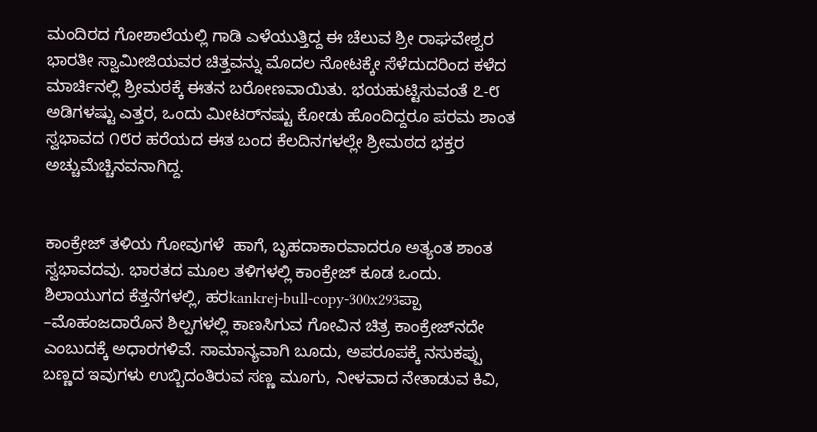ಮಂದಿರದ ಗೋಶಾಲೆಯಲ್ಲಿ ಗಾಡಿ ಎಳೆಯುತ್ತಿದ್ದ ಈ ಚೆಲುವ ಶ್ರೀ ರಾಘವೇಶ್ವರ ಭಾರತೀ ಸ್ವಾಮೀಜಿಯವರ ಚಿತ್ತವನ್ನು ಮೊದಲ ನೋಟಕ್ಕೇ ಸೆಳೆದುದರಿಂದ ಕಳೆದ ಮಾರ್ಚಿನಲ್ಲಿ ಶ್ರೀಮಠಕ್ಕೆ ಈತನ ಬರೋಣವಾಯಿತು. ಭಯಹುಟ್ಟಿಸುವಂತೆ ೭-೮ ಅಡಿಗಳಷ್ಟು ಎತ್ತರ, ಒಂದು ಮೀಟರ್‌ನಷ್ಟು ಕೋಡು ಹೊಂದಿದ್ದರೂ ಪರಮ ಶಾಂತ ಸ್ವಭಾವದ ೧೮ರ ಹರೆಯದ ಈತ ಬಂದ ಕೆಲದಿನಗಳಲ್ಲೇ ಶ್ರೀಮಠದ ಭಕ್ತರ ಅಚ್ಚುಮೆಚ್ಚಿನವನಾಗಿದ್ದ.


ಕಾಂಕ್ರೇಜ್ ತಳಿಯ ಗೋವುಗಳೆ  ಹಾಗೆ, ಬೃಹದಾಕಾರವಾದರೂ ಅತ್ಯಂತ ಶಾಂತ  ಸ್ವಭಾವದವು. ಭಾರತದ ಮೂಲ ತಳಿಗಳಲ್ಲಿ ಕಾಂಕ್ರೇಜ್ ಕೂಡ ಒಂದು. ಶಿಲಾಯುಗದ ಕೆತ್ತನೆಗಳಲ್ಲಿ, ಹರkankrej-bull-copy-300x293ಪ್ಪಾ –ಮೊಹಂಜದಾರೊನ ಶಿಲ್ಪಗಳಲ್ಲಿ ಕಾಣಸಿಗುವ ಗೋವಿನ ಚಿತ್ರ ಕಾಂಕ್ರೇಜ್‌ನದೇ ಎಂಬುದಕ್ಕೆ ಅಧಾರಗಳಿವೆ. ಸಾಮಾನ್ಯವಾಗಿ ಬೂದು, ಅಪರೂಪಕ್ಕೆ ನಸುಕಪ್ಪು ಬಣ್ಣದ ಇವುಗಳು ಉಬ್ಬಿದಂತಿರುವ ಸಣ್ಣ ಮೂಗು, ನೀಳವಾದ ನೇತಾಡುವ ಕಿವಿ,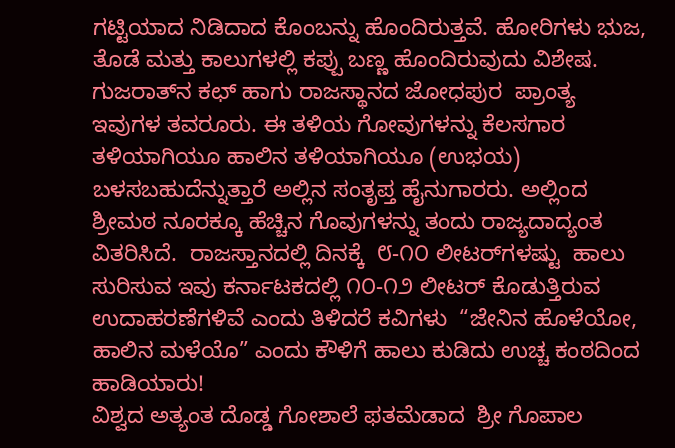ಗಟ್ಟಿಯಾದ ನಿಡಿದಾದ ಕೊಂಬನ್ನು ಹೊಂದಿರುತ್ತವೆ. ಹೋರಿಗಳು ಭುಜ, ತೊಡೆ ಮತ್ತು ಕಾಲುಗಳಲ್ಲಿ ಕಪ್ಪು ಬಣ್ಣ ಹೊಂದಿರುವುದು ವಿಶೇಷ.
ಗುಜರಾತ್‌ನ ಕಛ್ ಹಾಗು ರಾಜಸ್ಥಾನದ ಜೋಧಪುರ  ಪ್ರಾಂತ್ಯ ಇವುಗಳ ತವರೂರು. ಈ ತಳಿಯ ಗೋವುಗಳನ್ನು ಕೆಲಸಗಾರ ತಳಿಯಾಗಿಯೂ ಹಾಲಿನ ತಳಿಯಾಗಿಯೂ (ಉಭಯ) ಬಳಸಬಹುದೆನ್ನುತ್ತಾರೆ ಅಲ್ಲಿನ ಸಂತೃಪ್ತ ಹೈನುಗಾರರು. ಅಲ್ಲಿಂದ ಶ್ರೀಮಠ ನೂರಕ್ಕೂ ಹೆಚ್ಚಿನ ಗೊವುಗಳನ್ನು ತಂದು ರಾಜ್ಯದಾದ್ಯಂತ ವಿತರಿಸಿದೆ.  ರಾಜಸ್ತಾನದಲ್ಲಿ ದಿನಕ್ಕೆ  ೮-೧೦ ಲೀಟರ್‌ಗಳಷ್ಟು  ಹಾಲು ಸುರಿಸುವ ಇವು ಕರ್ನಾಟಕದಲ್ಲಿ ೧೦-೧೨ ಲೀಟರ್ ಕೊಡುತ್ತಿರುವ ಉದಾಹರಣೆಗಳಿವೆ ಎಂದು ತಿಳಿದರೆ ಕವಿಗಳು  “ಜೇನಿನ ಹೊಳೆಯೋ, ಹಾಲಿನ ಮಳೆಯೊ” ಎಂದು ಕೌಳಿಗೆ ಹಾಲು ಕುಡಿದು ಉಚ್ಚ ಕಂಠದಿಂದ ಹಾಡಿಯಾರು!
ವಿಶ್ವದ ಅತ್ಯಂತ ದೊಡ್ಡ ಗೋಶಾಲೆ ಫತಮೆಡಾದ  ಶ್ರೀ ಗೊಪಾಲ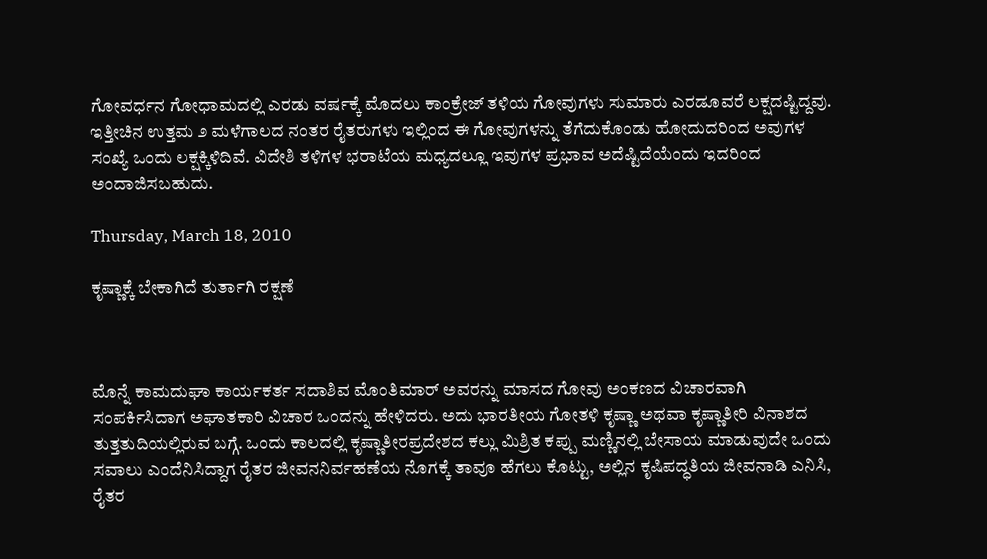ಗೋವರ್ಧನ ಗೋಧಾಮದಲ್ಲಿ ಎರಡು ವರ್ಷಕ್ಕೆ ಮೊದಲು ಕಾಂಕ್ರೇಜ್ ತಳಿಯ ಗೋವುಗಳು ಸುಮಾರು ಎರಡೂವರೆ ಲಕ್ಷದಷ್ಟಿದ್ದವು. ಇತ್ತೀಚಿನ ಉತ್ತಮ ೨ ಮಳೆಗಾಲದ ನಂತರ ರೈತರುಗಳು ಇಲ್ಲಿಂದ ಈ ಗೋವುಗಳನ್ನು ತೆಗೆದುಕೊಂಡು ಹೋದುದರಿಂದ ಅವುಗಳ ಸಂಖ್ಯೆ ಒಂದು ಲಕ್ಷಕ್ಕಿಳಿದಿವೆ. ವಿದೇಶಿ ತಳಿಗಳ ಭರಾಟೆಯ ಮಧ್ಯದಲ್ಲೂ ಇವುಗಳ ಪ್ರಭಾವ ಅದೆಷ್ಟಿದೆಯೆಂದು ಇದರಿಂದ ಅಂದಾಜಿಸಬಹುದು.

Thursday, March 18, 2010

ಕೃಷ್ಣಾಕ್ಕೆ ಬೇಕಾಗಿದೆ ತುರ್ತಾಗಿ ರಕ್ಷಣೆ



ಮೊನ್ನೆ ಕಾಮದುಘಾ ಕಾರ್ಯಕರ್ತ ಸದಾಶಿವ ಮೊಂತಿಮಾರ್ ಅವರನ್ನು ಮಾಸದ ಗೋವು ಅಂಕಣದ ವಿಚಾರವಾಗಿ ಸಂಪರ್ಕಿಸಿದಾಗ ಅಘಾತಕಾರಿ ವಿಚಾರ ಒಂದನ್ನು ಹೇಳಿದರು. ಅದು ಭಾರತೀಯ ಗೋತಳಿ ಕೃಷ್ಣಾ ಅಥವಾ ಕೃಷ್ಣಾತೀರಿ ವಿನಾಶದ ತುತ್ತತುದಿಯಲ್ಲಿರುವ ಬಗ್ಗೆ. ಒಂದು ಕಾಲದಲ್ಲಿ ಕೃಷ್ಣಾತೀರಪ್ರದೇಶದ ಕಲ್ಲು ಮಿಶ್ರಿತ ಕಪ್ಪು ಮಣ್ಣಿನಲ್ಲಿ ಬೇಸಾಯ ಮಾಡುವುದೇ ಒಂದು ಸವಾಲು ಎಂದೆನಿಸಿದ್ದಾಗ ರೈತರ ಜೀವನನಿರ್ವಹಣೆಯ ನೊಗಕ್ಕೆ ತಾವೂ ಹೆಗಲು ಕೊಟ್ಟು, ಅಲ್ಲಿನ ಕೃಷಿಪದ್ಧತಿಯ ಜೀವನಾಡಿ ಎನಿಸಿ, ರೈತರ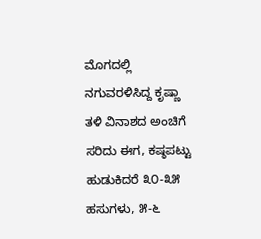ಮೊಗದಲ್ಲಿ ನಗುವರಳಿಸಿದ್ದ ಕೃಷ್ಣಾ ತಳಿ ವಿನಾಶದ ಅಂಚಿಗೆ ಸರಿದು ಈಗ, ಕಷ್ಠಪಟ್ಟು ಹುಡುಕಿದರೆ ೩೦-೩೫ ಹಸುಗಳು, ೫-೬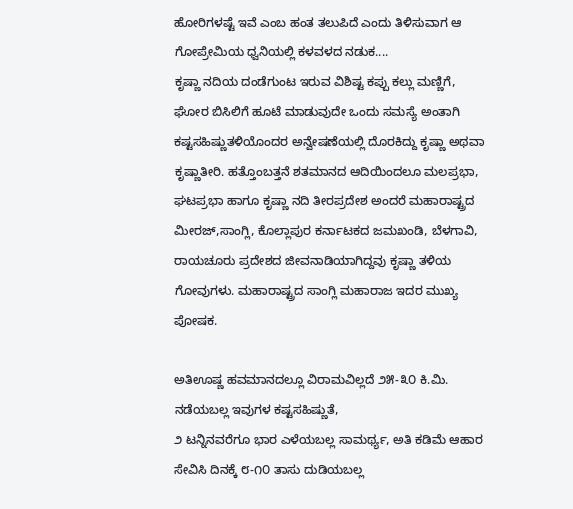ಹೋರಿಗಳಷ್ಟೆ ಇವೆ ಎಂಬ ಹಂತ ತಲುಪಿದೆ ಎಂದು ತಿಳಿಸುವಾಗ ಆ ಗೋಪ್ರೇಮಿಯ ಧ್ವನಿಯಲ್ಲಿ ಕಳವಳದ ನಡುಕ....
ಕೃಷ್ಣಾ ನದಿಯ ದಂಡೆಗುಂಟ ಇರುವ ವಿಶಿಷ್ಟ ಕಪ್ಪು ಕಲ್ಲು ಮಣ್ಣಿಗೆ, ಘೋರ ಬಿಸಿಲಿಗೆ ಹೂಟೆ ಮಾಡುವುದೇ ಒಂದು ಸಮಸ್ಯೆ ಅಂತಾಗಿ ಕಷ್ಟಸಹಿಷ್ಣುತಳಿಯೊಂದರ ಅನ್ವೇಷಣೆಯಲ್ಲಿ ದೊರಕಿದ್ದು ಕೃಷ್ಣಾ ಅಥವಾ ಕೃಷ್ಣಾತೀರಿ. ಹತ್ತೊಂಬತ್ತನೆ ಶತಮಾನದ ಆದಿಯಿಂದಲೂ ಮಲಪ್ರಭಾ, ಘಟಪ್ರಭಾ ಹಾಗೂ ಕೃಷ್ಣಾ ನದಿ ತೀರಪ್ರದೇಶ ಅಂದರೆ ಮಹಾರಾಷ್ಟ್ರದ ಮೀರಜ್,ಸಾಂಗ್ಲಿ, ಕೊಲ್ಲಾಪುರ ಕರ್ನಾಟಕದ ಜಮಖಂಡಿ, ಬೆಳಗಾವಿ, ರಾಯಚೂರು ಪ್ರದೇಶದ ಜೀವನಾಡಿಯಾಗಿದ್ದವು ಕೃಷ್ಣಾ ತಳಿಯ ಗೋವುಗಳು. ಮಹಾರಾಷ್ಟ್ರದ ಸಾಂಗ್ಲಿ ಮಹಾರಾಜ ಇದರ ಮುಖ್ಯ ಪೋಷಕ.

ಅತಿಊಷ್ಣ ಹವಮಾನದಲ್ಲೂ ವಿರಾಮವಿಲ್ಲದೆ ೨೫-೩೦ ಕಿ.ಮಿ. ನಡೆಯಬಲ್ಲ ಇವುಗಳ ಕಷ್ಟಸಹಿಷ್ಣುತೆ,
೨ ಟನ್ನಿನವರೆಗೂ ಭಾರ ಎಳೆಯಬಲ್ಲ ಸಾಮರ್ಥ್ಯ, ಅತಿ ಕಡಿಮೆ ಆಹಾರ ಸೇವಿಸಿ ದಿನಕ್ಕೆ ೮-೧೦ ತಾಸು ದುಡಿಯಬಲ್ಲ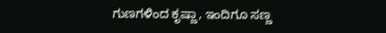ಗುಣಗಳಿಂದ ಕೃಷ್ಣಾ, ಇಂದಿಗೂ ಸಣ್ಣ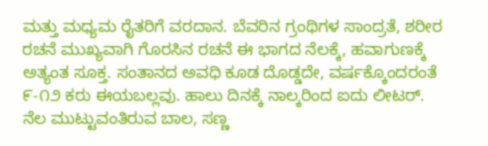ಮತ್ತು ಮಧ್ಯಮ ರೈತರಿಗೆ ವರದಾನ. ಬೆವರಿನ ಗ್ರಂಥಿಗಳ ಸಾಂದ್ರತೆ, ಶರೀರ ರಚನೆ ಮುಖ್ಯವಾಗಿ ಗೊರಸಿನ ರಚನೆ ಈ ಭಾಗದ ನೆಲಕ್ಕೆ, ಹವಾಗುಣಕ್ಕೆ ಅತ್ಯಂತ ಸೂಕ್ತ. ಸಂತಾನದ ಅವಧಿ ಕೂಡ ದೊಡ್ಡದೇ, ವರ್ಷಕ್ಕೊಂದರಂತೆ ೯-೧೨ ಕರು ಈಯಬಲ್ಲವು. ಹಾಲು ದಿನಕ್ಕೆ ನಾಲ್ಕರಿಂದ ಐದು ಲೀಟರ್. ನೆಲ ಮುಟ್ಟುವಂತಿರುವ ಬಾಲ, ಸಣ್ಣ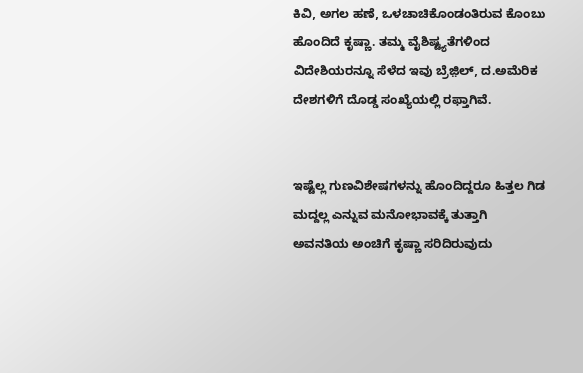ಕಿವಿ, ಅಗಲ ಹಣೆ, ಒಳಚಾಚಿಕೊಂಡಂತಿರುವ ಕೊಂಬು ಹೊಂದಿದೆ ಕೃಷ್ಣಾ. ತಮ್ಮ ವೈಶಿಷ್ಟ್ಯತೆಗಳಿಂದ ವಿದೇಶಿಯರನ್ನೂ ಸೆಳೆದ ಇವು ಬ್ರೆಜ಼ಿಲ್, ದ.ಅಮೆರಿಕ ದೇಶಗಳಿಗೆ ದೊಡ್ಡ ಸಂಖ್ಯೆಯಲ್ಲಿ ರಫ್ತಾಗಿವೆ.


ಇಷ್ಟೆಲ್ಲ ಗುಣವಿಶೇಷಗಳನ್ನು ಹೊಂದಿದ್ದರೂ ಹಿತ್ತಲ ಗಿಡ ಮದ್ದಲ್ಲ ಎನ್ನುವ ಮನೋಭಾವಕ್ಕೆ ತುತ್ತಾಗಿ
ಅವನತಿಯ ಅಂಚಿಗೆ ಕೃಷ್ಣಾ ಸರಿದಿರುವುದು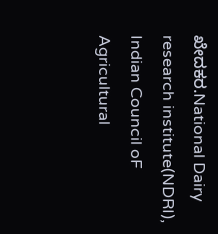ಖೇದಕರ.National Dairy research institute(NDRI), Indian Council oF Agricultural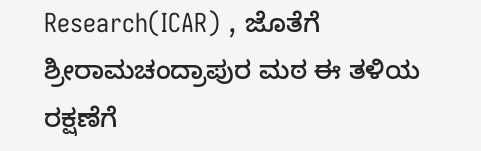Research(ICAR) , ಜೊತೆಗೆ ಶ್ರೀರಾಮಚಂದ್ರಾಪುರ ಮಠ ಈ ತಳಿಯ ರಕ್ಷಣೆಗೆ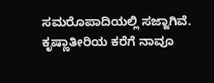ಸಮರೊಪಾದಿಯಲ್ಲಿ ಸಜ್ಜಾಗಿವೆ. ಕೃಷ್ಣಾತೀರಿಯ ಕರೆಗೆ ನಾವೂ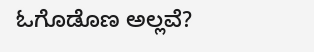ಓಗೊಡೊಣ ಅಲ್ಲವೆ?